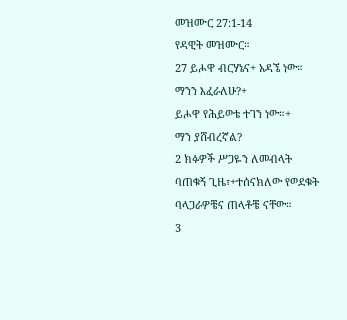መዝሙር 27:1-14
የዳዊት መዝሙር።
27 ይሖዋ ብርሃኔና+ አዳኜ ነው።
ማንን እፈራለሁ?+
ይሖዋ የሕይወቴ ተገን ነው።+
ማን ያሸብረኛል?
2 ክፉዎች ሥጋዬን ለመብላት ባጠቁኝ ጊዜ፣+ተሰናክለው የወደቁት ባላጋራዎቼና ጠላቶቼ ናቸው።
3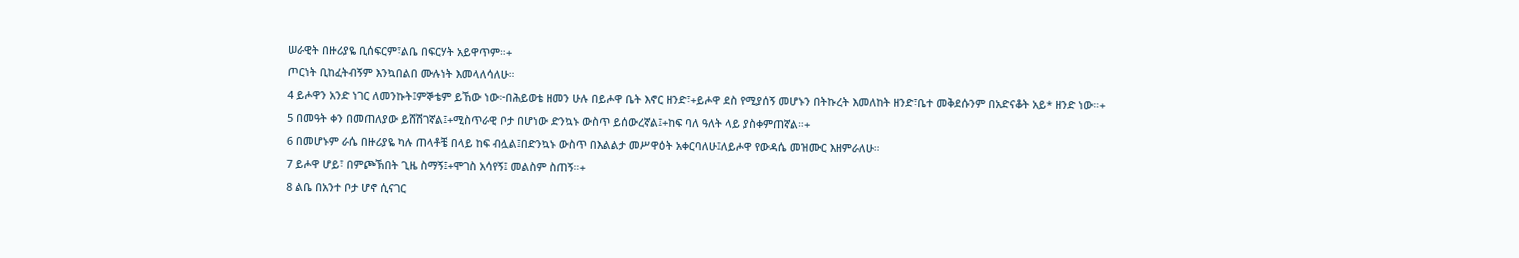ሠራዊት በዙሪያዬ ቢሰፍርም፣ልቤ በፍርሃት አይዋጥም።+
ጦርነት ቢከፈትብኝም እንኳበልበ ሙሉነት እመላለሳለሁ።
4 ይሖዋን አንድ ነገር ለመንኩት፤ምኞቴም ይኸው ነው፦በሕይወቴ ዘመን ሁሉ በይሖዋ ቤት እኖር ዘንድ፣+ይሖዋ ደስ የሚያሰኝ መሆኑን በትኩረት እመለከት ዘንድ፣ቤተ መቅደሱንም በአድናቆት አይ* ዘንድ ነው።+
5 በመዓት ቀን በመጠለያው ይሸሽገኛል፤+ሚስጥራዊ ቦታ በሆነው ድንኳኑ ውስጥ ይሰውረኛል፤+ከፍ ባለ ዓለት ላይ ያስቀምጠኛል።+
6 በመሆኑም ራሴ በዙሪያዬ ካሉ ጠላቶቼ በላይ ከፍ ብሏል፤በድንኳኑ ውስጥ በእልልታ መሥዋዕት አቀርባለሁ፤ለይሖዋ የውዳሴ መዝሙር እዘምራለሁ።
7 ይሖዋ ሆይ፣ በምጮኽበት ጊዜ ስማኝ፤+ሞገስ አሳየኝ፤ መልስም ስጠኝ።+
8 ልቤ በአንተ ቦታ ሆኖ ሲናገር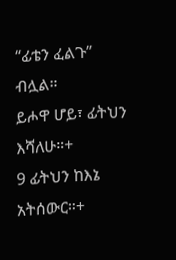“ፊቴን ፈልጉ” ብሏል።
ይሖዋ ሆይ፣ ፊትህን እሻለሁ።+
9 ፊትህን ከእኔ አትሰውር።+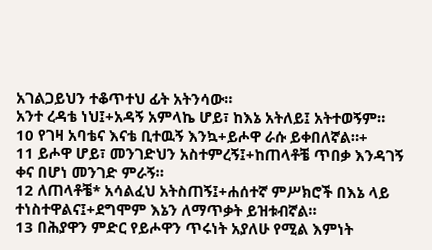አገልጋይህን ተቆጥተህ ፊት አትንሳው።
አንተ ረዳቴ ነህ፤+አዳኝ አምላኬ ሆይ፣ ከእኔ አትለይ፤ አትተወኝም።
10 የገዛ አባቴና እናቴ ቢተዉኝ እንኳ+ይሖዋ ራሱ ይቀበለኛል።+
11 ይሖዋ ሆይ፣ መንገድህን አስተምረኝ፤+ከጠላቶቼ ጥበቃ እንዳገኝ ቀና በሆነ መንገድ ምራኝ።
12 ለጠላቶቼ* አሳልፈህ አትስጠኝ፤+ሐሰተኛ ምሥክሮች በእኔ ላይ ተነስተዋልና፤+ደግሞም እኔን ለማጥቃት ይዝቱብኛል።
13 በሕያዋን ምድር የይሖዋን ጥሩነት አያለሁ የሚል እምነት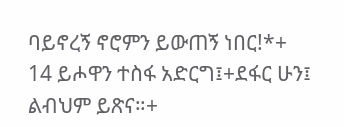ባይኖረኝ ኖሮምን ይውጠኝ ነበር!*+
14 ይሖዋን ተስፋ አድርግ፤+ደፋር ሁን፤ ልብህም ይጽና።+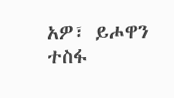አዎ፣ ይሖዋን ተስፋ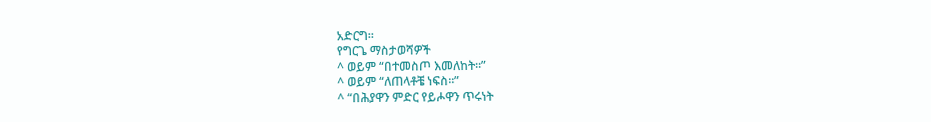አድርግ።
የግርጌ ማስታወሻዎች
^ ወይም “በተመስጦ እመለከት።”
^ ወይም “ለጠላቶቼ ነፍስ።”
^ “በሕያዋን ምድር የይሖዋን ጥሩነት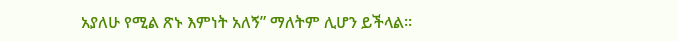አያለሁ የሚል ጽኑ እምነት አለኝ” ማለትም ሊሆን ይችላል።